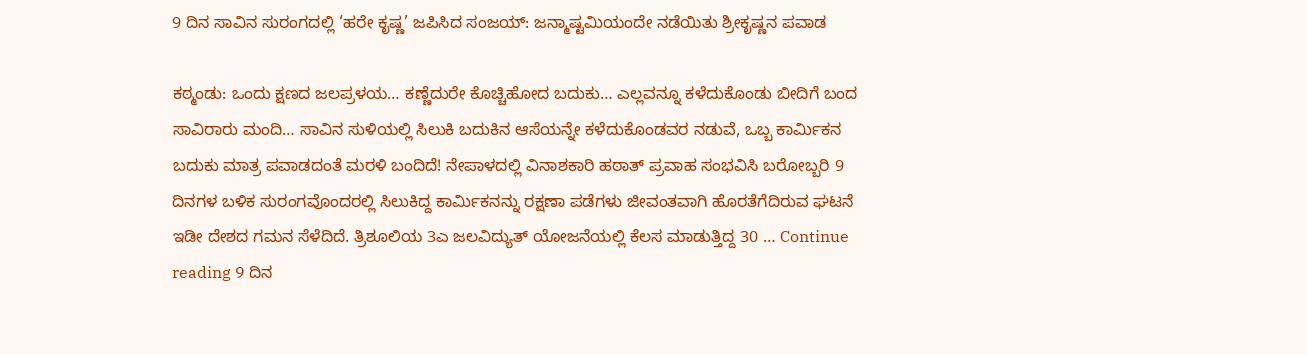9 ದಿನ ಸಾವಿನ ಸುರಂಗದಲ್ಲಿ ‘ಹರೇ ಕೃಷ್ಣ’ ಜಪಿಸಿದ ಸಂಜಯ್‌: ಜನ್ಮಾಷ್ಟಮಿಯಂದೇ ನಡೆಯಿತು ಶ್ರೀಕೃಷ್ಣನ ಪವಾಡ

ಕಠ್ಮಂಡು: ಒಂದು ಕ್ಷಣದ ಜಲಪ್ರಳಯ… ಕಣ್ಣೆದುರೇ ಕೊಚ್ಚಿಹೋದ ಬದುಕು… ಎಲ್ಲವನ್ನೂ ಕಳೆದುಕೊಂಡು ಬೀದಿಗೆ ಬಂದ ಸಾವಿರಾರು ಮಂದಿ… ಸಾವಿನ ಸುಳಿಯಲ್ಲಿ ಸಿಲುಕಿ ಬದುಕಿನ ಆಸೆಯನ್ನೇ ಕಳೆದುಕೊಂಡವರ ನಡುವೆ, ಒಬ್ಬ ಕಾರ್ಮಿಕನ ಬದುಕು ಮಾತ್ರ ಪವಾಡದಂತೆ ಮರಳಿ ಬಂದಿದೆ! ನೇಪಾಳದಲ್ಲಿ ವಿನಾಶಕಾರಿ ಹಠಾತ್ ಪ್ರವಾಹ ಸಂಭವಿಸಿ ಬರೋಬ್ಬರಿ 9 ದಿನಗಳ ಬಳಿಕ ಸುರಂಗವೊಂದರಲ್ಲಿ ಸಿಲುಕಿದ್ದ ಕಾರ್ಮಿಕನನ್ನು ರಕ್ಷಣಾ ಪಡೆಗಳು ಜೀವಂತವಾಗಿ ಹೊರತೆಗೆದಿರುವ ಘಟನೆ ಇಡೀ ದೇಶದ ಗಮನ ಸೆಳೆದಿದೆ. ತ್ರಿಶೂಲಿಯ 3ಎ ಜಲವಿದ್ಯುತ್ ಯೋಜನೆಯಲ್ಲಿ ಕೆಲಸ ಮಾಡುತ್ತಿದ್ದ 30 … Continue reading 9 ದಿನ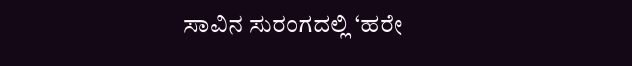ಸಾವಿನ ಸುರಂಗದಲ್ಲಿ ‘ಹರೇ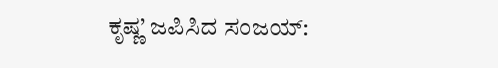ಕೃಷ್ಣ’ ಜಪಿಸಿದ ಸಂಜಯ್‌: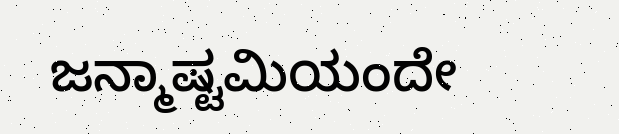ಜನ್ಮಾಷ್ಟಮಿಯಂದೇ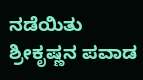ನಡೆಯಿತು ಶ್ರೀಕೃಷ್ಣನ ಪವಾಡ